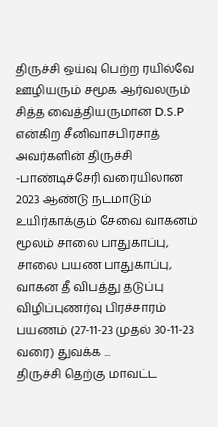திருச்சி ஒய்வு பெற்ற ரயில்வே ஊழியரும் சமூக ஆர்வலரும் சித்த வைத்தியருமான D.S.P என்கிற சீனிவாசபிரசாத் அவர்களின் திருச்சி -பாண்டிச்சேரி வரையிலான 2023 ஆண்டு நடமாடும் உயிர்காக்கும் சேவை வாகனம் மூலம் சாலை பாதுகாப்பு, சாலை பயண பாதுகாப்பு, வாகன தீ விபத்து தடுப்பு விழிப்புணர்வு பிரச்சாரம் பயணம் (27-11-23 முதல் 30-11-23 வரை) துவக்க ...
திருச்சி தெற்கு மாவட்ட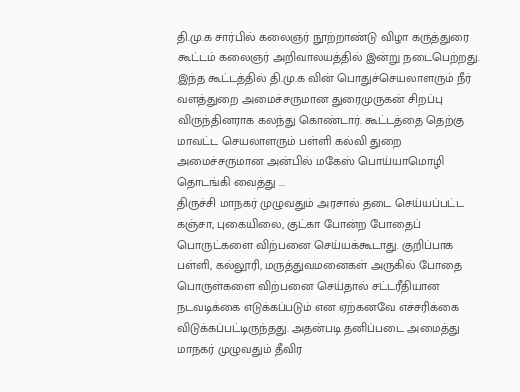தி.மு.க சார்பில் கலைஞர் நூற்றாண்டு விழா கருத்துரை கூட்டம் கலைஞர் அறிவாலயத்தில் இன்று நடைபெற்றது. இந்த கூட்டத்தில் தி.மு.க வின் பொதுச்செயலாளரும் நீர் வளத்துறை அமைச்சருமான துரைமுருகன் சிறப்பு விருந்தினராக கலந்து கொண்டார். கூட்டத்தை தெற்கு மாவட்ட செயலாளரும் பள்ளி கல்வி துறை அமைச்சருமான அன்பில் மகேஸ் பொய்யாமொழி தொடங்கி வைத்து ...
திருச்சி மாநகர் முழுவதும் அரசால் தடை செய்யப்பட்ட கஞ்சா, புகையிலை, குட்கா போன்ற போதைப் பொருட்களை விற்பனை செய்யக்கூடாது. குறிப்பாக பள்ளி, கல்லூரி, மருத்துவமனைகள் அருகில் போதை பொருள்களை விற்பனை செய்தால் சட்டரீதியான நடவடிக்கை எடுக்கப்படும் என ஏற்கனவே எச்சரிக்கை விடுக்கப்பட்டிருந்தது. அதன்படி தனிப்படை அமைத்து மாநகர் முழுவதும் தீவிர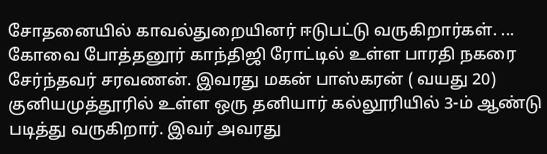சோதனையில் காவல்துறையினர் ஈடுபட்டு வருகிறார்கள். ...
கோவை போத்தனூர் காந்திஜி ரோட்டில் உள்ள பாரதி நகரை சேர்ந்தவர் சரவணன். இவரது மகன் பாஸ்கரன் ( வயது 20) குனியமுத்தூரில் உள்ள ஒரு தனியார் கல்லூரியில் 3-ம் ஆண்டு படித்து வருகிறார். இவர் அவரது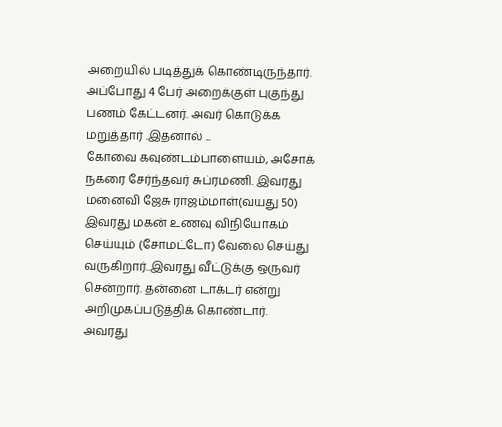அறையில் படித்துக் கொண்டிருந்தார். அப்போது 4 பேர் அறைக்குள் புகுந்து பணம் கேட்டனர். அவர் கொடுக்க மறுத்தார் .இதனால் ...
கோவை கவுண்டம்பாளையம், அசோக் நகரை சேர்ந்தவர் சுப்ரமணி. இவரது மனைவி ஜேசு ராஜம்மாள்(வயது 50) இவரது மகன் உணவு விநியோகம் செய்யும் (சோமட்டோ) வேலை செய்து வருகிறார்..இவரது வீட்டுக்கு ஒருவர் சென்றார். தன்னை டாக்டர் என்று அறிமுகப்படுத்திக் கொண்டார். அவரது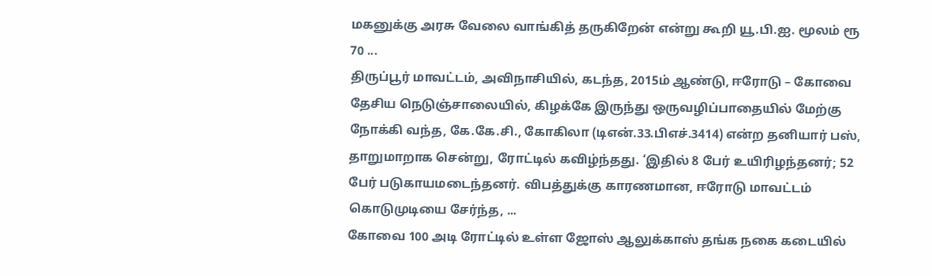மகனுக்கு அரசு வேலை வாங்கித் தருகிறேன் என்று கூறி யூ.பி.ஐ. மூலம் ரூ 70 ...
திருப்பூர் மாவட்டம், அவிநாசியில், கடந்த, 2015ம் ஆண்டு, ஈரோடு – கோவை தேசிய நெடுஞ்சாலையில், கிழக்கே இருந்து ஒருவழிப்பாதையில் மேற்கு நோக்கி வந்த, கே.கே.சி., கோகிலா (டிஎன்.33.பிஎச்.3414) என்ற தனியார் பஸ், தாறுமாறாக சென்று, ரோட்டில் கவிழ்ந்தது. ‘இதில் 8 பேர் உயிரிழந்தனர்; 52 பேர் படுகாயமடைந்தனர். விபத்துக்கு காரணமான, ஈரோடு மாவட்டம் கொடுமுடியை சேர்ந்த, ...
கோவை 100 அடி ரோட்டில் உள்ள ஜோஸ் ஆலுக்காஸ் தங்க நகை கடையில்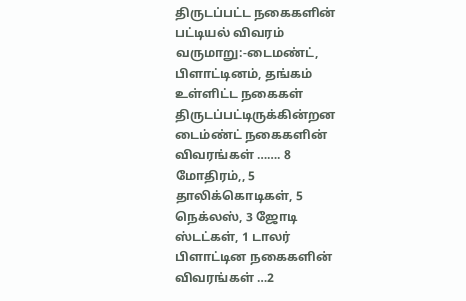திருடப்பட்ட நகைகளின் பட்டியல் விவரம் வருமாறு:-டைமண்ட், பிளாட்டினம், தங்கம் உள்ளிட்ட நகைகள் திருடப்பட்டிருக்கின்றன டைம்ண்ட் நகைகளின் விவரங்கள் ……. 8 மோதிரம்,, 5 தாலிக்கொடிகள், 5 நெக்லஸ், 3 ஜோடி ஸ்டட்கள், 1 டாலர் பிளாட்டின நகைகளின் விவரங்கள் …2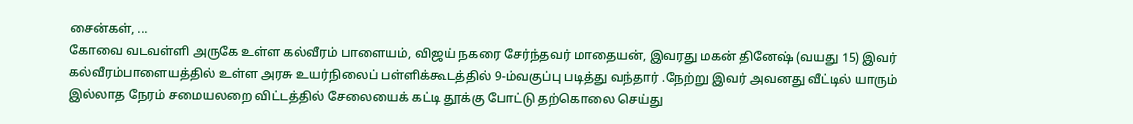சைன்கள், ...
கோவை வடவள்ளி அருகே உள்ள கல்வீரம் பாளையம், விஜய் நகரை சேர்ந்தவர் மாதையன், இவரது மகன் தினேஷ் (வயது 15) இவர் கல்வீரம்பாளையத்தில் உள்ள அரசு உயர்நிலைப் பள்ளிக்கூடத்தில் 9-ம்வகுப்பு படித்து வந்தார் .நேற்று இவர் அவனது வீட்டில் யாரும் இல்லாத நேரம் சமையலறை விட்டத்தில் சேலையைக் கட்டி தூக்கு போட்டு தற்கொலை செய்து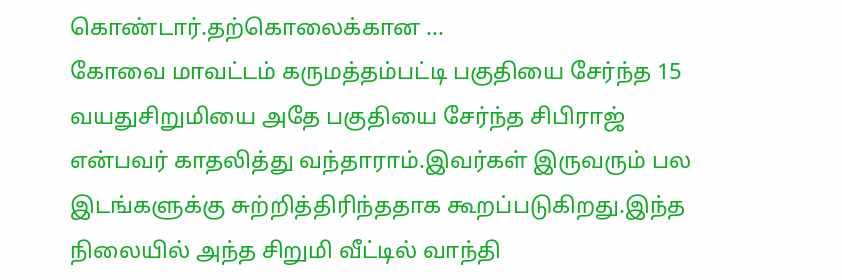கொண்டார்.தற்கொலைக்கான ...
கோவை மாவட்டம் கருமத்தம்பட்டி பகுதியை சேர்ந்த 15 வயதுசிறுமியை அதே பகுதியை சேர்ந்த சிபிராஜ் என்பவர் காதலித்து வந்தாராம்.இவர்கள் இருவரும் பல இடங்களுக்கு சுற்றித்திரிந்ததாக கூறப்படுகிறது.இந்த நிலையில் அந்த சிறுமி வீட்டில் வாந்தி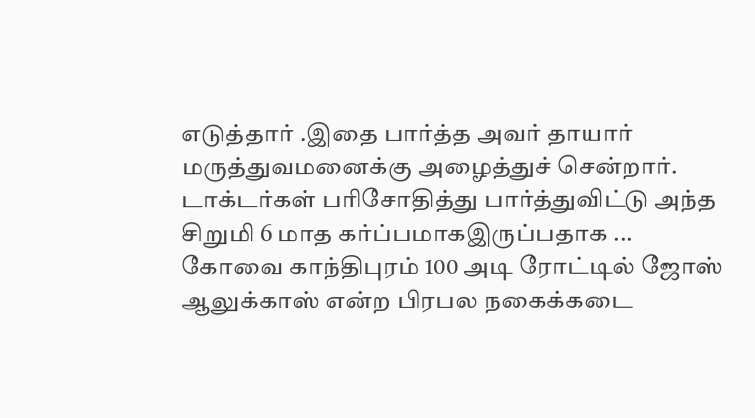எடுத்தார் .இதை பார்த்த அவர் தாயார் மருத்துவமனைக்கு அழைத்துச் சென்றார். டாக்டர்கள் பரிசோதித்து பார்த்துவிட்டு அந்த சிறுமி 6 மாத கர்ப்பமாகஇருப்பதாக ...
கோவை காந்திபுரம் 100 அடி ரோட்டில் ஜோஸ் ஆலுக்காஸ் என்ற பிரபல நகைக்கடை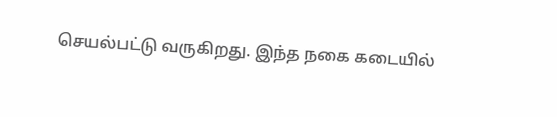செயல்பட்டு வருகிறது. இந்த நகை கடையில்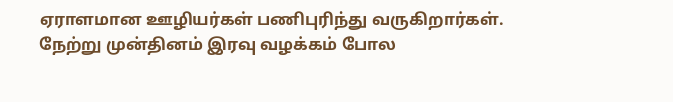ஏராளமான ஊழியர்கள் பணிபுரிந்து வருகிறார்கள். நேற்று முன்தினம் இரவு வழக்கம் போல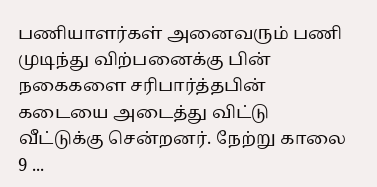பணியாளர்கள் அனைவரும் பணி முடிந்து விற்பனைக்கு பின் நகைகளை சரிபார்த்தபின் கடையை அடைத்து விட்டு வீட்டுக்கு சென்றனர். நேற்று காலை 9 ...